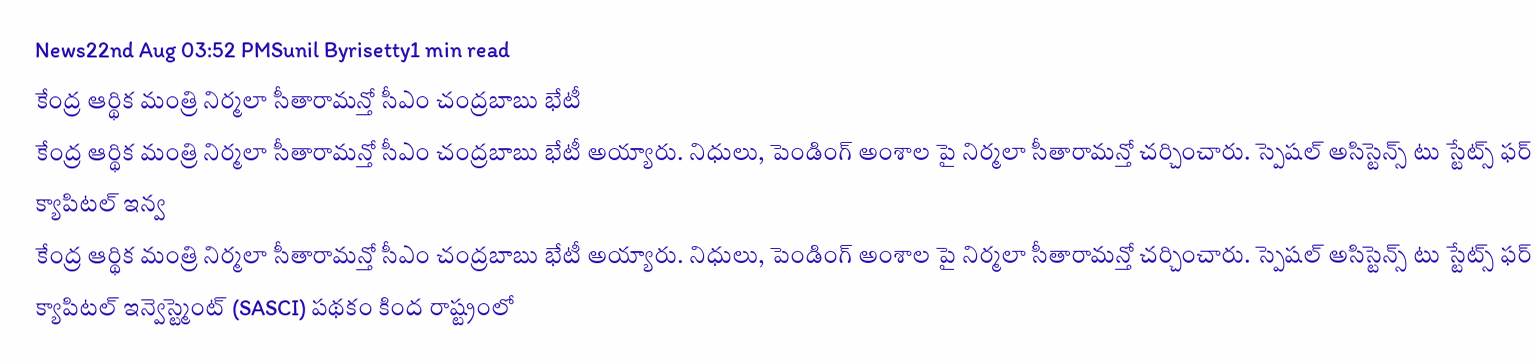News22nd Aug 03:52 PMSunil Byrisetty1 min read
కేంద్ర ఆర్థిక మంత్రి నిర్మలా సీతారామన్తో సీఎం చంద్రబాబు భేటీ
కేంద్ర ఆర్థిక మంత్రి నిర్మలా సీతారామన్తో సీఎం చంద్రబాబు భేటీ అయ్యారు. నిధులు, పెండింగ్ అంశాల పై నిర్మలా సీతారామన్తో చర్చించారు. స్పెషల్ అసిస్టెన్స్ టు స్టేట్స్ ఫర్ క్యాపిటల్ ఇన్వ
కేంద్ర ఆర్థిక మంత్రి నిర్మలా సీతారామన్తో సీఎం చంద్రబాబు భేటీ అయ్యారు. నిధులు, పెండింగ్ అంశాల పై నిర్మలా సీతారామన్తో చర్చించారు. స్పెషల్ అసిస్టెన్స్ టు స్టేట్స్ ఫర్ క్యాపిటల్ ఇన్వెస్ట్మెంట్ (SASCI) పథకం కింద రాష్ట్రంలో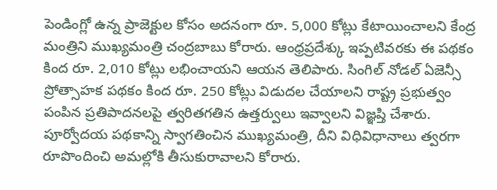పెండింగ్లో ఉన్న ప్రాజెక్టుల కోసం అదనంగా రూ. 5,000 కోట్లు కేటాయించాలని కేంద్ర మంత్రిని ముఖ్యమంత్రి చంద్రబాబు కోరారు. ఆంధ్రప్రదేశ్కు ఇప్పటివరకు ఈ పథకం కింద రూ. 2,010 కోట్లు లభించాయని ఆయన తెలిపారు. సింగిల్ నోడల్ ఏజెన్సీ ప్రోత్సాహక పథకం కింద రూ. 250 కోట్లు విడుదల చేయాలని రాష్ట్ర ప్రభుత్వం పంపిన ప్రతిపాదనలపై త్వరితగతిన ఉత్తర్వులు ఇవ్వాలని విజ్ఞప్తి చేశారు. పూర్వోదయ పథకాన్ని స్వాగతించిన ముఖ్యమంత్రి, దీని విధివిధానాలు త్వరగా రూపొందించి అమల్లోకి తీసుకురావాలని కోరారు.